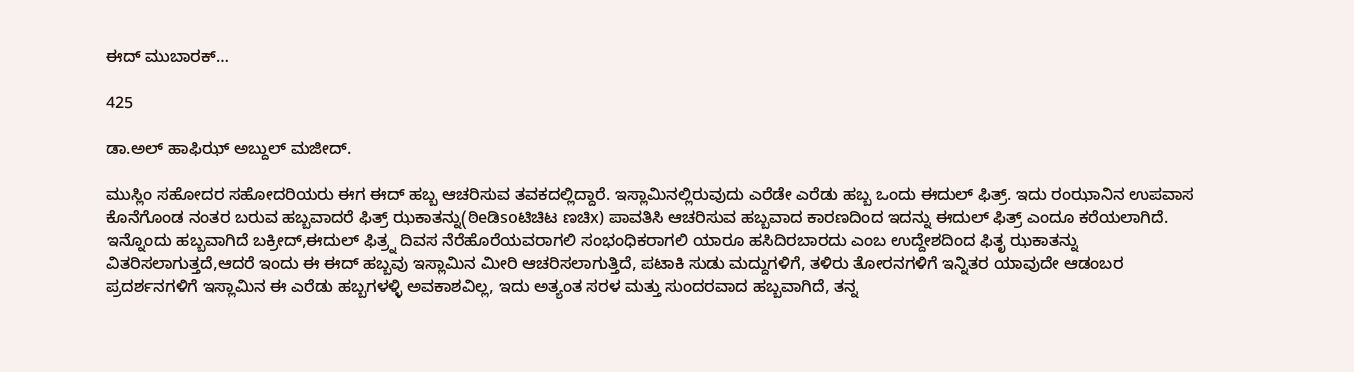ಈದ್ ಮುಬಾರಕ್…

425

ಡಾ.ಅಲ್ ಹಾಫಿಝ್ ಅಬ್ದುಲ್ ಮಜೀದ್.

ಮುಸ್ಲಿಂ ಸಹೋದರ ಸಹೋದರಿಯರು ಈಗ ಈದ್ ಹಬ್ಬ ಆಚರಿಸುವ ತವಕದಲ್ಲಿದ್ದಾರೆ. ಇಸ್ಲಾಮಿನಲ್ಲಿರುವುದು ಎರೆಡೇ ಎರೆಡು ಹಬ್ಬ ಒಂದು ಈದುಲ್ ಫಿತ್ರ್. ಇದು ರಂಝಾನಿನ ಉಪವಾಸ ಕೊನೆಗೊಂಡ ನಂತರ ಬರುವ ಹಬ್ಬವಾದರೆ ಫಿತ್ರ್ ಝಕಾತನ್ನು(ಠಿeಡಿsoಟಿಚಿಟ ಣಚಿx) ಪಾವತಿಸಿ ಆಚರಿಸುವ ಹಬ್ಬವಾದ ಕಾರಣದಿಂದ ಇದನ್ನು ಈದುಲ್ ಫಿತ್ರ್ ಎಂದೂ ಕರೆಯಲಾಗಿದೆ. ಇನ್ನೊಂದು ಹಬ್ಬವಾಗಿದೆ ಬಕ್ರೀದ್,ಈದುಲ್ ಫಿತ್ರ್ನ ದಿವಸ ನೆರೆಹೊರೆಯವರಾಗಲಿ ಸಂಭಂಧಿಕರಾಗಲಿ ಯಾರೂ ಹಸಿದಿರಬಾರದು ಎಂಬ ಉದ್ದೇಶದಿಂದ ಫಿತೃ ಝಕಾತನ್ನು ವಿತರಿಸಲಾಗುತ್ತದೆ,ಆದರೆ ಇಂದು ಈ ಈದ್ ಹಬ್ಬವು ಇಸ್ಲಾಮಿನ ಮೀರಿ ಆಚರಿಸಲಾಗುತ್ತಿದೆ, ಪಟಾಕಿ ಸುಡು ಮದ್ದುಗಳಿಗೆ, ತಳಿರು ತೋರನಗಳಿಗೆ ಇನ್ನಿತರ ಯಾವುದೇ ಆಡಂಬರ ಪ್ರದರ್ಶನಗಳಿಗೆ ಇಸ್ಲಾಮಿನ ಈ ಎರೆಡು ಹಬ್ಬಗಳಳ್ಳಿ ಅವಕಾಶವಿಲ್ಲ, ಇದು ಅತ್ಯಂತ ಸರಳ ಮತ್ತು ಸುಂದರವಾದ ಹಬ್ಬವಾಗಿದೆ, ತನ್ನ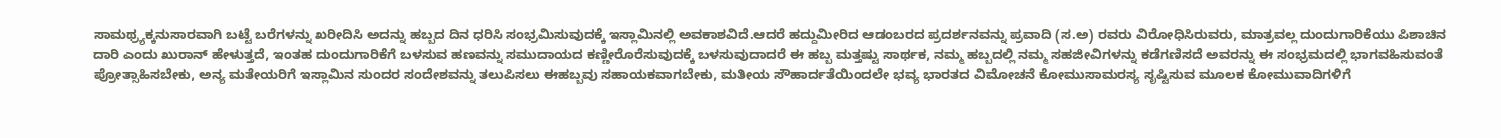ಸಾಮಥ್ರ್ಯಕ್ಕನುಸಾರವಾಗಿ ಬಟ್ಟೆ ಬರೆಗಳನ್ನು ಖರೀದಿಸಿ ಅದನ್ನು ಹಬ್ಬದ ದಿನ ಧರಿಸಿ ಸಂಭ್ರಮಿಸುವುದಕ್ಕೆ ಇಸ್ಲಾಮಿನಲ್ಲಿ ಅವಕಾಶವಿದೆ.ಆದರೆ ಹದ್ದುಮೀರಿದ ಆಡಂಬರದ ಪ್ರದರ್ಶನವನ್ನು ಪ್ರವಾದಿ (ಸ.ಅ) ರವರು ವಿರೋಧಿಸಿರುವರು, ಮಾತ್ರವಲ್ಲ ದುಂದುಗಾರಿಕೆಯು ಪಿಶಾಚಿನ ದಾರಿ ಎಂದು ಖುರಾನ್ ಹೇಳುತ್ತದೆ, ಇಂತಹ ದುಂದುಗಾರಿಕೆಗೆ ಬಳಸುವ ಹಣವನ್ನು ಸಮುದಾಯದ ಕಣ್ಣೀರೊರೆಸುವುದಕ್ಕೆ ಬಳಸುವುದಾದರೆ ಈ ಹಬ್ಬ ಮತ್ತಷ್ಟು ಸಾರ್ಥಕ, ನಮ್ಮ ಹಬ್ಬದಲ್ಲಿ ನಮ್ಮ ಸಹಜೀವಿಗಳನ್ನು ಕಡೆಗಣಿಸದೆ ಅವರನ್ನು ಈ ಸಂಭ್ರಮದಲ್ಲಿ ಭಾಗವಹಿಸುವಂತೆ ಪ್ರೋತ್ಸಾಹಿಸಬೇಕು, ಅನ್ಯ ಮತೇಯರಿಗೆ ಇಸ್ಲಾಮಿನ ಸುಂದರ ಸಂದೇಶವನ್ನು ತಲುಪಿಸಲು ಈಹಬ್ಬವು ಸಹಾಯಕವಾಗಬೇಕು, ಮತೀಯ ಸೌಹಾರ್ದತೆಯಿಂದಲೇ ಭವ್ಯ ಭಾರತದ ವಿಮೋಚನೆ ಕೋಮುಸಾಮರಸ್ಯ ಸೃಷ್ಟಿಸುವ ಮೂಲಕ ಕೋಮುವಾದಿಗಳಿಗೆ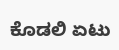ಕೊಡಲಿ ಏಟು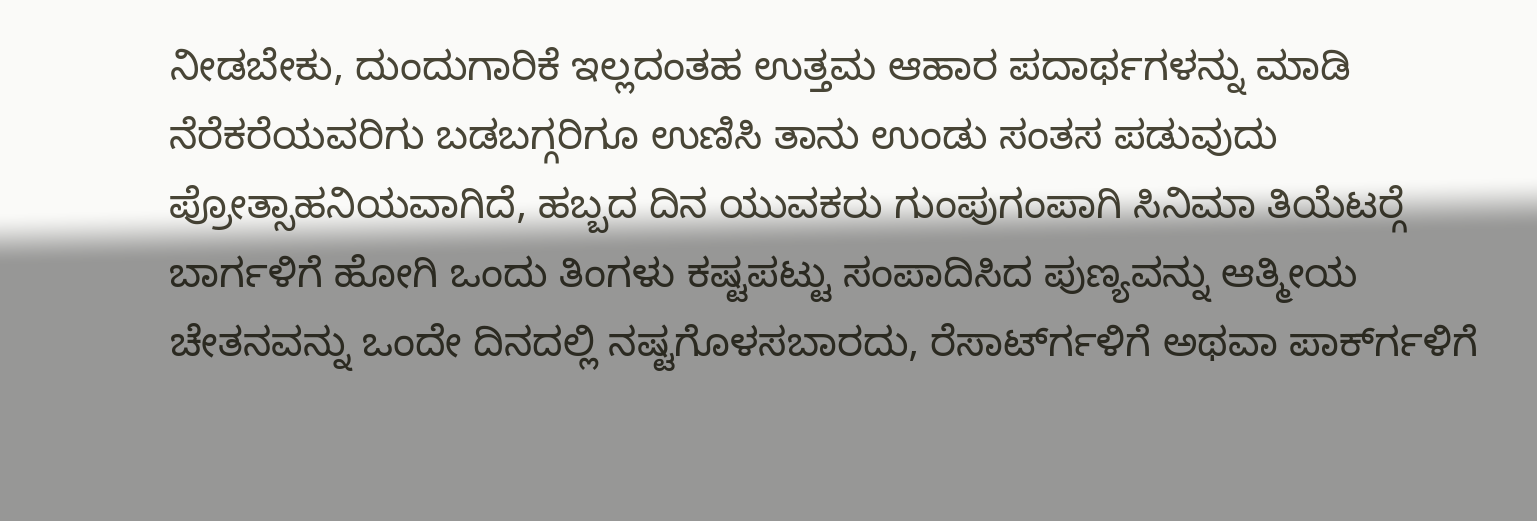ನೀಡಬೇಕು, ದುಂದುಗಾರಿಕೆ ಇಲ್ಲದಂತಹ ಉತ್ತಮ ಆಹಾರ ಪದಾರ್ಥಗಳನ್ನು ಮಾಡಿ ನೆರೆಕರೆಯವರಿಗು ಬಡಬಗ್ಗರಿಗೂ ಉಣಿಸಿ ತಾನು ಉಂಡು ಸಂತಸ ಪಡುವುದು ಪ್ರೋತ್ಸಾಹನಿಯವಾಗಿದೆ, ಹಬ್ಬದ ದಿನ ಯುವಕರು ಗುಂಪುಗಂಪಾಗಿ ಸಿನಿಮಾ ತಿಯೆಟರ್‍ಗೆ ಬಾರ್ಗಳಿಗೆ ಹೋಗಿ ಒಂದು ತಿಂಗಳು ಕಷ್ಟಪಟ್ಟು ಸಂಪಾದಿಸಿದ ಪುಣ್ಯವನ್ನು ಆತ್ಮೀಯ ಚೇತನವನ್ನು ಒಂದೇ ದಿನದಲ್ಲಿ ನಷ್ಟಗೊಳಸಬಾರದು, ರೆಸಾರ್ಟ್‍ಗಳಿಗೆ ಅಥವಾ ಪಾರ್ಕ್‍ಗಳಿಗೆ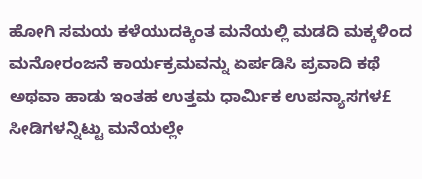ಹೋಗಿ ಸಮಯ ಕಳೆಯುದಕ್ಕಿಂತ ಮನೆಯಲ್ಲಿ ಮಡದಿ ಮಕ್ಕಳಿಂದ ಮನೋರಂಜನೆ ಕಾರ್ಯಕ್ರಮವನ್ನು ಏರ್ಪಡಿಸಿ ಪ್ರವಾದಿ ಕಥೆ ಅಥವಾ ಹಾಡು ಇಂತಹ ಉತ್ತಮ ಧಾರ್ಮಿಕ ಉಪನ್ಯಾಸಗಳ£ ಸೀಡಿಗಳನ್ನಿಟ್ಟು ಮನೆಯಲ್ಲೇ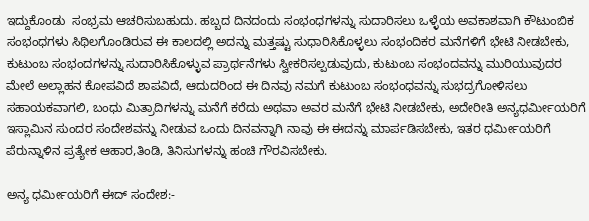ಇದ್ದುಕೊಂಡು  ಸಂಭ್ರಮ ಆಚರಿಸುಬಹುದು. ಹಬ್ಬದ ದಿನದಂದು ಸಂಭಂಧಗಳನ್ನು ಸುದಾರಿಸಲು ಒಳ್ಳೆಯ ಅವಕಾಶವಾಗಿ ಕೌಟುಂಬಿಕ ಸಂಭಂಧಗಳು ಸಿಥಿಲಗೊಂಡಿರುವ ಈ ಕಾಲದಲ್ಲಿ ಅದನ್ನು ಮತ್ತಷ್ಟು ಸುಧಾರಿಸಿಕೊಳ್ಳಲು ಸಂಭಂದಿಕರ ಮನೆಗಳಿಗೆ ಭೇಟಿ ನೀಡಬೇಕು, ಕುಟುಂಬ ಸಂಭಂದಗಳನ್ನು ಸುದಾರಿಸಿಕೊಳ್ಳುವ ಪ್ರಾರ್ಥನೆಗಳು ಸ್ವೀಕರಿಸಲ್ಪಡುವುದು, ಕುಟುಂಬ ಸಂಭಂದವನ್ನು ಮುರಿಯುವುದರ ಮೇಲೆ ಅಲ್ಲಾಹನ ಕೋಪವಿದೆ ಶಾಪವಿದೆ, ಆದುದರಿಂದ ಈ ದಿನವು ನಮಗೆ ಕುಟುಂಬ ಸಂಭಂಧವನ್ನು ಸುಭದ್ರಗೋಳಿಸಲು ಸಹಾಯಕವಾಗಲಿ, ಬಂಧು ಮಿತ್ರಾದಿಗಳನ್ನು ಮನೆಗೆ ಕರೆದು ಅಥವಾ ಅವರ ಮನೆಗೆ ಭೇಟಿ ನೀಡಬೇಕು, ಅದೇರೀತಿ ಅನ್ಯಧರ್ಮೀಯರಿಗೆ ಇಸ್ಲಾಮಿನ ಸುಂದರ ಸಂದೇಶವನ್ನು ನೀಡುವ ಒಂದು ದಿನವನ್ನಾಗಿ ನಾವು ಈ ಈದನ್ನು ಮಾರ್ಪಡಿಸಬೇಕು, ಇತರ ಧರ್ಮೀಯರಿಗೆ ಪೆರುನ್ನಾಳಿನ ಪ್ರತ್ಯೇಕ ಆಹಾರ,ತಿಂಡಿ, ತಿನಿಸುಗಳನ್ನು ಹಂಚಿ ಗೌರವಿಸಬೇಕು.

ಅನ್ಯ ಧರ್ಮೀಯರಿಗೆ ಈದ್ ಸಂದೇಶ:-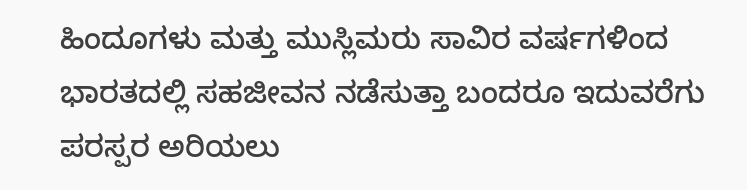ಹಿಂದೂಗಳು ಮತ್ತು ಮುಸ್ಲಿಮರು ಸಾವಿರ ವರ್ಷಗಳಿಂದ ಭಾರತದಲ್ಲಿ ಸಹಜೀವನ ನಡೆಸುತ್ತಾ ಬಂದರೂ ಇದುವರೆಗು ಪರಸ್ಪರ ಅರಿಯಲು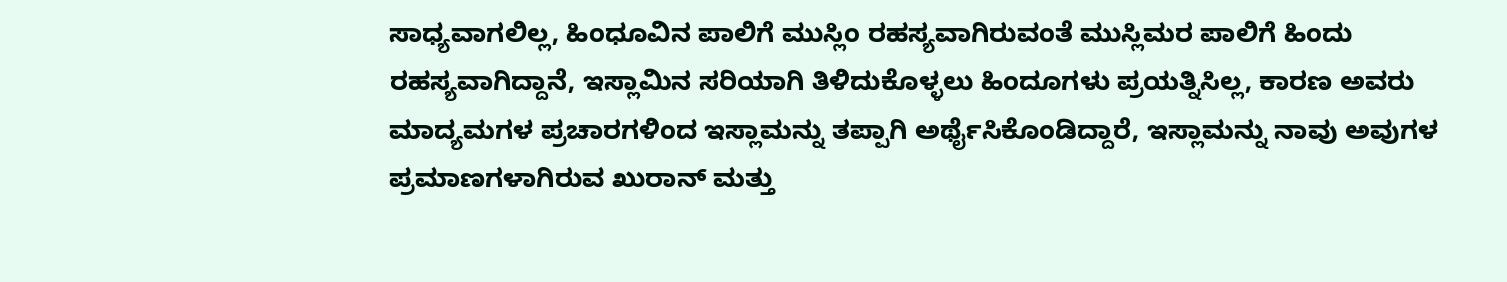ಸಾಧ್ಯವಾಗಲಿಲ್ಲ, ಹಿಂಧೂವಿನ ಪಾಲಿಗೆ ಮುಸ್ಲಿಂ ರಹಸ್ಯವಾಗಿರುವಂತೆ ಮುಸ್ಲಿಮರ ಪಾಲಿಗೆ ಹಿಂದು ರಹಸ್ಯವಾಗಿದ್ದಾನೆ, ಇಸ್ಲಾಮಿನ ಸರಿಯಾಗಿ ತಿಳಿದುಕೊಳ್ಳಲು ಹಿಂದೂಗಳು ಪ್ರಯತ್ನಿಸಿಲ್ಲ, ಕಾರಣ ಅವರು ಮಾದ್ಯಮಗಳ ಪ್ರಚಾರಗಳಿಂದ ಇಸ್ಲಾಮನ್ನು ತಪ್ಪಾಗಿ ಅರ್ಥೈಸಿಕೊಂಡಿದ್ದಾರೆ, ಇಸ್ಲಾಮನ್ನು ನಾವು ಅವುಗಳ ಪ್ರಮಾಣಗಳಾಗಿರುವ ಖುರಾನ್ ಮತ್ತು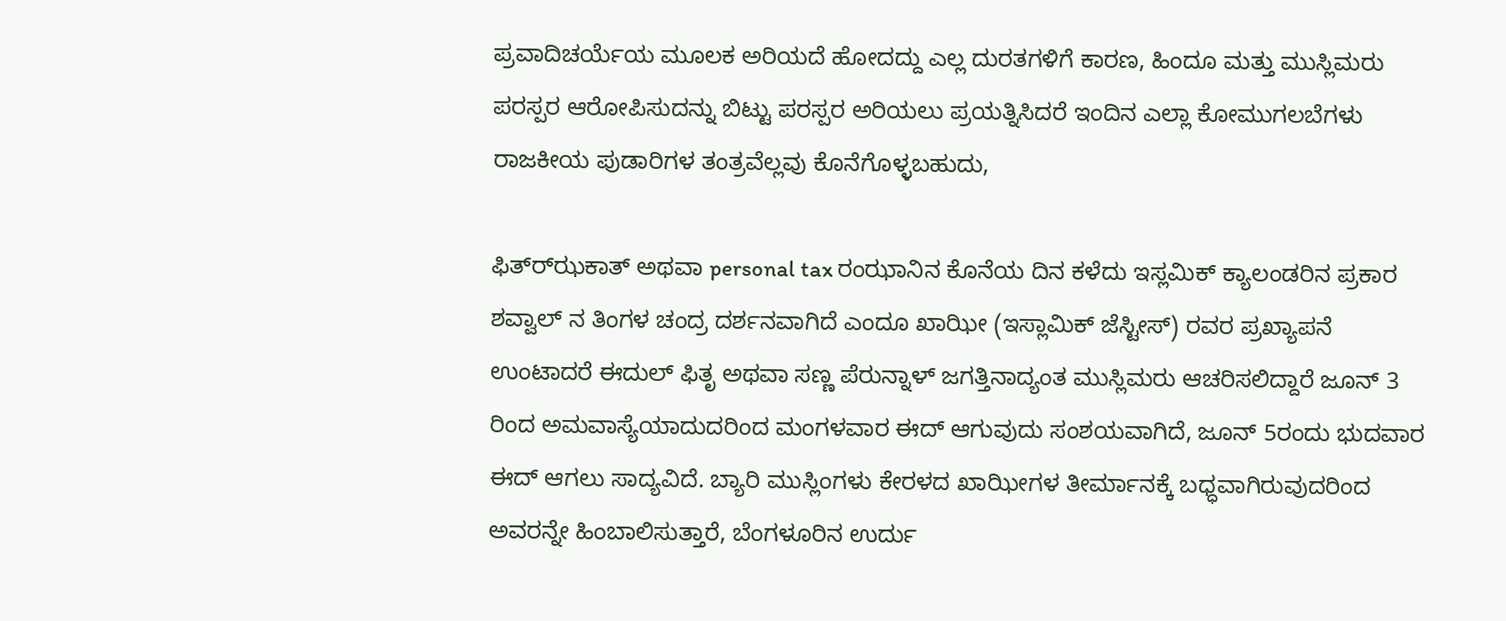ಪ್ರವಾದಿಚರ್ಯೆಯ ಮೂಲಕ ಅರಿಯದೆ ಹೋದದ್ದು ಎಲ್ಲ ದುರತಗಳಿಗೆ ಕಾರಣ, ಹಿಂದೂ ಮತ್ತು ಮುಸ್ಲಿಮರು ಪರಸ್ಪರ ಆರೋಪಿಸುದನ್ನು ಬಿಟ್ಟು ಪರಸ್ಪರ ಅರಿಯಲು ಪ್ರಯತ್ನಿಸಿದರೆ ಇಂದಿನ ಎಲ್ಲಾ ಕೋಮುಗಲಬೆಗಳು ರಾಜಕೀಯ ಪುಡಾರಿಗಳ ತಂತ್ರವೆಲ್ಲವು ಕೊನೆಗೊಳ್ಳಬಹುದು,

ಫಿತ್ರ್‍ಝಕಾತ್ ಅಥವಾ personal tax ರಂಝಾನಿನ ಕೊನೆಯ ದಿನ ಕಳೆದು ಇಸ್ಲಮಿಕ್ ಕ್ಯಾಲಂಡರಿನ ಪ್ರಕಾರ ಶವ್ವಾಲ್ ನ ತಿಂಗಳ ಚಂದ್ರ ದರ್ಶನವಾಗಿದೆ ಎಂದೂ ಖಾಝೀ (ಇಸ್ಲಾಮಿಕ್ ಜೆಸ್ಟೀಸ್) ರವರ ಪ್ರಖ್ಯಾಪನೆ ಉಂಟಾದರೆ ಈದುಲ್ ಫಿತೃ ಅಥವಾ ಸಣ್ಣ ಪೆರುನ್ನಾಳ್ ಜಗತ್ತಿನಾದ್ಯಂತ ಮುಸ್ಲಿಮರು ಆಚರಿಸಲಿದ್ದಾರೆ ಜೂನ್ 3 ರಿಂದ ಅಮವಾಸ್ಯೆಯಾದುದರಿಂದ ಮಂಗಳವಾರ ಈದ್ ಆಗುವುದು ಸಂಶಯವಾಗಿದೆ, ಜೂನ್ 5ರಂದು ಭುದವಾರ ಈದ್ ಆಗಲು ಸಾದ್ಯವಿದೆ. ಬ್ಯಾರಿ ಮುಸ್ಲಿಂಗಳು ಕೇರಳದ ಖಾಝೀಗಳ ತೀರ್ಮಾನಕ್ಕೆ ಬಧ್ಧವಾಗಿರುವುದರಿಂದ ಅವರನ್ನೇ ಹಿಂಬಾಲಿಸುತ್ತಾರೆ, ಬೆಂಗಳೂರಿನ ಉರ್ದು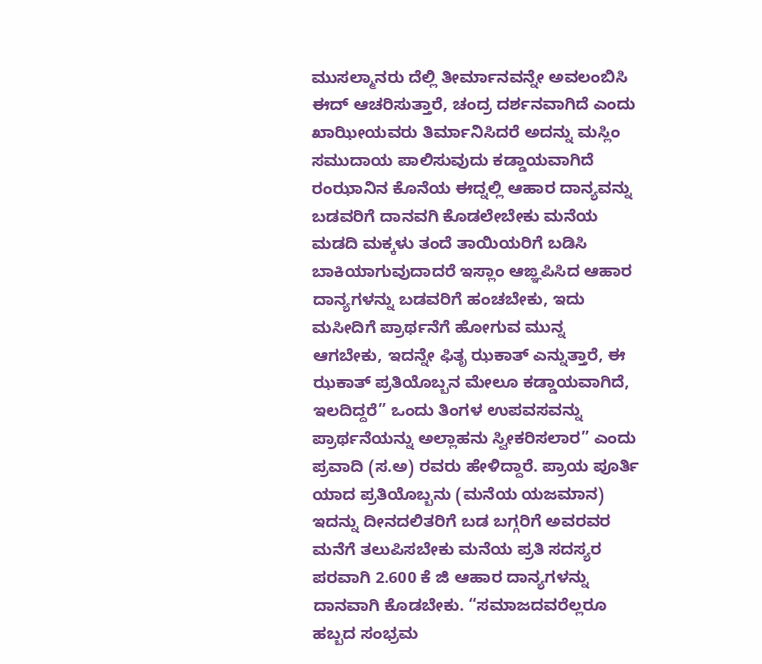ಮುಸಲ್ಮಾನರು ದೆಲ್ಲಿ ತೀರ್ಮಾನವನ್ನೇ ಅವಲಂಬಿಸಿ ಈದ್ ಆಚರಿಸುತ್ತಾರೆ, ಚಂದ್ರ ದರ್ಶನವಾಗಿದೆ ಎಂದು ಖಾಝೀಯವರು ತಿರ್ಮಾನಿಸಿದರೆ ಅದನ್ನು ಮಸ್ಲಿಂ ಸಮುದಾಯ ಪಾಲಿಸುವುದು ಕಡ್ಡಾಯವಾಗಿದೆ ರಂಝಾನಿನ ಕೊನೆಯ ಈದ್ನಲ್ಲಿ ಆಹಾರ ದಾನ್ಯವನ್ನು ಬಡವರಿಗೆ ದಾನವಗಿ ಕೊಡಲೇಬೇಕು ಮನೆಯ ಮಡದಿ ಮಕ್ಕಳು ತಂದೆ ತಾಯಿಯರಿಗೆ ಬಡಿಸಿ ಬಾಕಿಯಾಗುವುದಾದರೆ ಇಸ್ಲಾಂ ಆಙ್ಞಪಿಸಿದ ಆಹಾರ ದಾನ್ಯಗಳನ್ನು ಬಡವರಿಗೆ ಹಂಚಬೇಕು, ಇದು ಮಸೀದಿಗೆ ಪ್ರಾರ್ಥನೆಗೆ ಹೋಗುವ ಮುನ್ನ ಆಗಬೇಕು, ಇದನ್ನೇ ಫಿತೃ ಝಕಾತ್ ಎನ್ನುತ್ತಾರೆ, ಈ ಝಕಾತ್ ಪ್ರತಿಯೊಬ್ಬನ ಮೇಲೂ ಕಡ್ಡಾಯವಾಗಿದೆ, ಇಲದಿದ್ದರೆ” ಒಂದು ತಿಂಗಳ ಉಪವಸವನ್ನು ಪ್ರಾರ್ಥನೆಯನ್ನು ಅಲ್ಲಾಹನು ಸ್ವೀಕರಿಸಲಾರ” ಎಂದು ಪ್ರವಾದಿ (ಸ.ಅ) ರವರು ಹೇಳಿದ್ದಾರೆ. ಪ್ರಾಯ ಪೂರ್ತಿ ಯಾದ ಪ್ರತಿಯೊಬ್ಬನು (ಮನೆಯ ಯಜಮಾನ) ಇದನ್ನು ದೀನದಲಿತರಿಗೆ ಬಡ ಬಗ್ಗರಿಗೆ ಅವರವರ ಮನೆಗೆ ತಲುಪಿಸಬೇಕು ಮನೆಯ ಪ್ರತಿ ಸದಸ್ಯರ ಪರವಾಗಿ 2.600 ಕೆ ಜಿ ಆಹಾರ ದಾನ್ಯಗಳನ್ನು ದಾನವಾಗಿ ಕೊಡಬೇಕು. “ಸಮಾಜದವರೆಲ್ಲರೂ ಹಬ್ಬದ ಸಂಭ್ರಮ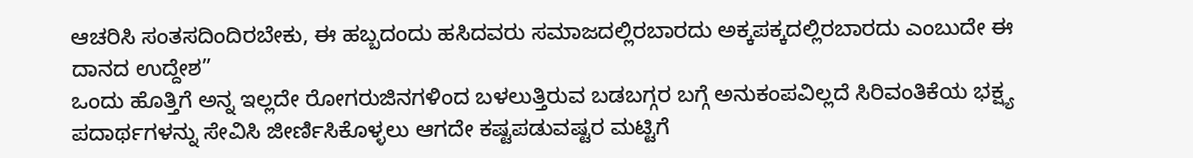ಆಚರಿಸಿ ಸಂತಸದಿಂದಿರಬೇಕು, ಈ ಹಬ್ಬದಂದು ಹಸಿದವರು ಸಮಾಜದಲ್ಲಿರಬಾರದು ಅಕ್ಕಪಕ್ಕದಲ್ಲಿರಬಾರದು ಎಂಬುದೇ ಈ ದಾನದ ಉದ್ದೇಶ”
ಒಂದು ಹೊತ್ತಿಗೆ ಅನ್ನ ಇಲ್ಲದೇ ರೋಗರುಜಿನಗಳಿಂದ ಬಳಲುತ್ತಿರುವ ಬಡಬಗ್ಗರ ಬಗ್ಗೆ ಅನುಕಂಪವಿಲ್ಲದೆ ಸಿರಿವಂತಿಕೆಯ ಭಕ್ಷ್ಯ ಪದಾರ್ಥಗಳನ್ನು ಸೇವಿಸಿ ಜೀರ್ಣಿಸಿಕೊಳ್ಳಲು ಆಗದೇ ಕಷ್ಟಪಡುವಷ್ಟರ ಮಟ್ಟಿಗೆ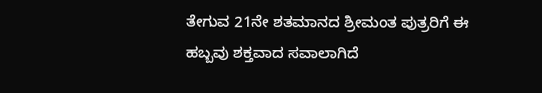ತೇಗುವ 21ನೇ ಶತಮಾನದ ಶ್ರೀಮಂತ ಪುತ್ರರಿಗೆ ಈ ಹಬ್ಬವು ಶಕ್ತವಾದ ಸವಾಲಾಗಿದೆ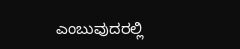ಎಂಬುವುದರಲ್ಲಿ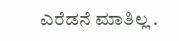ಎರೆಡನೆ ಮಾತಿಲ್ಲ .